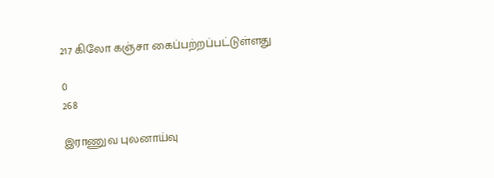217 கிலோ கஞ்சா கைப்பற்றப்பட்டுள்ளது

0
268

இராணுவ புலனாய்வு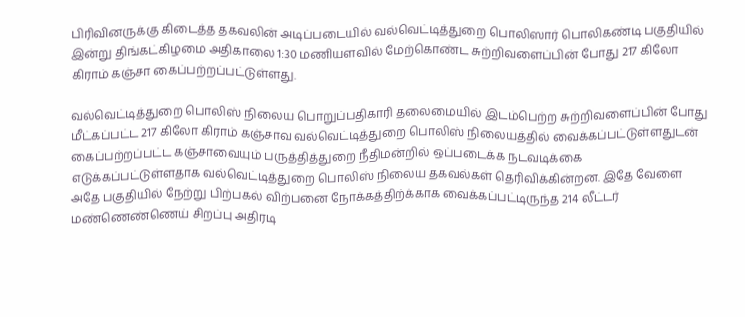பிரிவினருக்கு கிடைத்த தகவலின் அடிப்படையில் வல்வெட்டித்துறை பொலிஸார் பொலிகண்டி பகுதியில் இன்று திங்கட்கிழமை அதிகாலை 1:30 மணியளவில் மேற்கொண்ட சுற்றிவளைப்பின் போது 217 கிலோ கிராம் கஞ்சா கைப்பற்றப்பட்டுள்ளது.

வல்வெட்டித்துறை பொலிஸ் நிலைய பொறுப்பதிகாரி தலைமையில் இடம்பெற்ற சுற்றிவளைப்பின் போது மீட்கப்பட்ட 217 கிலோ கிராம் கஞ்சாவ வல்வெட்டித்துறை பொலிஸ் நிலையத்தில் வைக்கப்பட்டுள்ளதுடன் கைப்பற்றப்பட்ட கஞ்சாவையும் பருத்தித்துறை நீதிமன்றில் ஒப்படைக்க நடவடிக்கை எடுக்கப்பட்டுள்ளதாக வல்வெட்டித்துறை பொலிஸ் நிலைய தகவல்கள் தெரிவிக்கின்றன. இதே வேளை அதே பகுதியில் நேற்று பிற்பகல் விற்பனை நோக்கத்திற்க்காக வைக்கப்பட்டிருந்த 214 லீட்டர் மண்ணெண்ணெய் சிறப்பு அதிரடி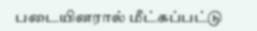படையினரால் மீட்கப்பட்டு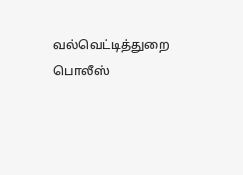வல்வெட்டித்துறை பொலீஸ்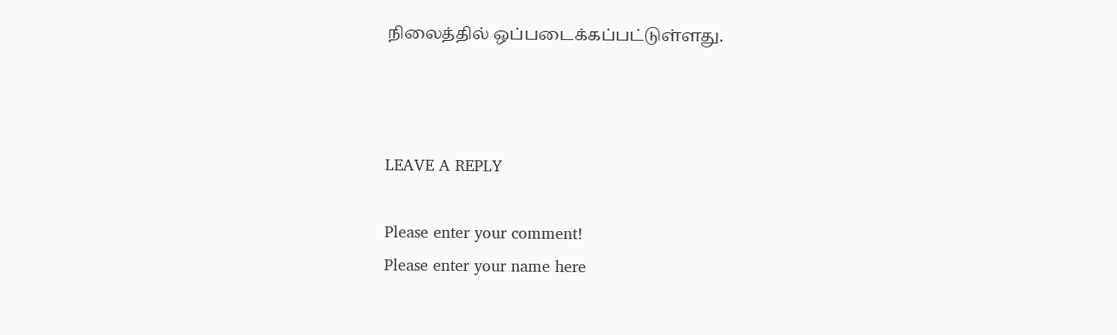நிலைத்தில் ஒப்படைக்கப்பட்டுள்ளது.



LEAVE A REPLY

Please enter your comment!
Please enter your name here